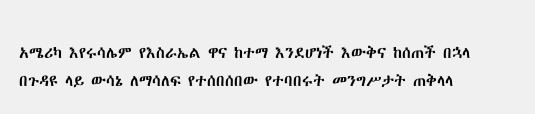አሜሪካ እየሩሳሌም የእስራኤል ዋና ከተማ እንደሆነች እውቅና ከሰጠች በኋላ በጉዳዩ ላይ ውሳኔ ለማሳለፍ የተሰበሰበው የተባበሩት መንግሥታት ጠቅላላ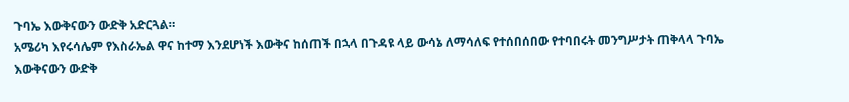ጉባኤ እውቅናውን ውድቅ አድርጓል።
አሜሪካ እየሩሳሌም የእስራኤል ዋና ከተማ እንደሆነች እውቅና ከሰጠች በኋላ በጉዳዩ ላይ ውሳኔ ለማሳለፍ የተሰበሰበው የተባበሩት መንግሥታት ጠቅላላ ጉባኤ እውቅናውን ውድቅ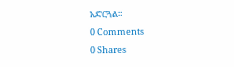አድርጓል።
0 Comments
0 Shares